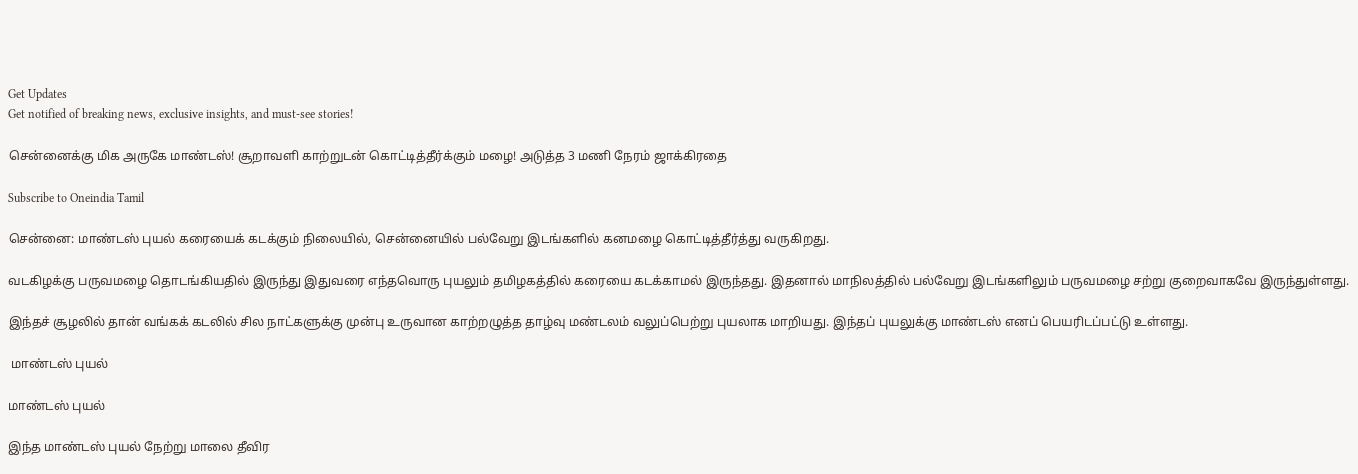Get Updates
Get notified of breaking news, exclusive insights, and must-see stories!

சென்னைக்கு மிக அருகே மாண்டஸ்! சூறாவளி காற்றுடன் கொட்டித்தீர்க்கும் மழை! அடுத்த 3 மணி நேரம் ஜாக்கிரதை

Subscribe to Oneindia Tamil

சென்னை: மாண்டஸ் புயல் கரையைக் கடக்கும் நிலையில், சென்னையில் பல்வேறு இடங்களில் கனமழை கொட்டித்தீர்த்து வருகிறது.

வடகிழக்கு பருவமழை தொடங்கியதில் இருந்து இதுவரை எந்தவொரு புயலும் தமிழகத்தில் கரையை கடக்காமல் இருந்தது. இதனால் மாநிலத்தில் பல்வேறு இடங்களிலும் பருவமழை சற்று குறைவாகவே இருந்துள்ளது.

இந்தச் சூழலில் தான் வங்கக் கடலில் சில நாட்களுக்கு முன்பு உருவான காற்றழுத்த தாழ்வு மண்டலம் வலுப்பெற்று புயலாக மாறியது. இந்தப் புயலுக்கு மாண்டஸ் எனப் பெயரிடப்பட்டு உள்ளது.

 மாண்டஸ் புயல்

மாண்டஸ் புயல்

இந்த மாண்டஸ் புயல் நேற்று மாலை தீவிர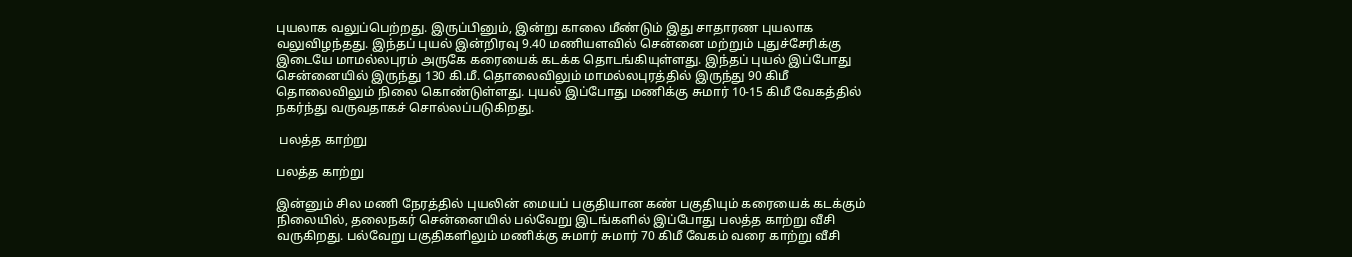புயலாக வலுப்பெற்றது. இருப்பினும், இன்று காலை மீண்டும் இது சாதாரண புயலாக வலுவிழந்தது. இந்தப் புயல் இன்றிரவு 9.40 மணியளவில் சென்னை மற்றும் புதுச்சேரிக்கு இடையே மாமல்லபுரம் அருகே கரையைக் கடக்க தொடங்கியுள்ளது. இந்தப் புயல் இப்போது சென்னையில் இருந்து 130 கி.மீ. தொலைவிலும் மாமல்லபுரத்தில் இருந்து 90 கிமீ தொலைவிலும் நிலை கொண்டுள்ளது. புயல் இப்போது மணிக்கு சுமார் 10-15 கிமீ வேகத்தில் நகர்ந்து வருவதாகச் சொல்லப்படுகிறது.

 பலத்த காற்று

பலத்த காற்று

இன்னும் சில மணி நேரத்தில் புயலின் மையப் பகுதியான கண் பகுதியும் கரையைக் கடக்கும் நிலையில், தலைநகர் சென்னையில் பல்வேறு இடங்களில் இப்போது பலத்த காற்று வீசி வருகிறது. பல்வேறு பகுதிகளிலும் மணிக்கு சுமார் சுமார் 70 கிமீ வேகம் வரை காற்று வீசி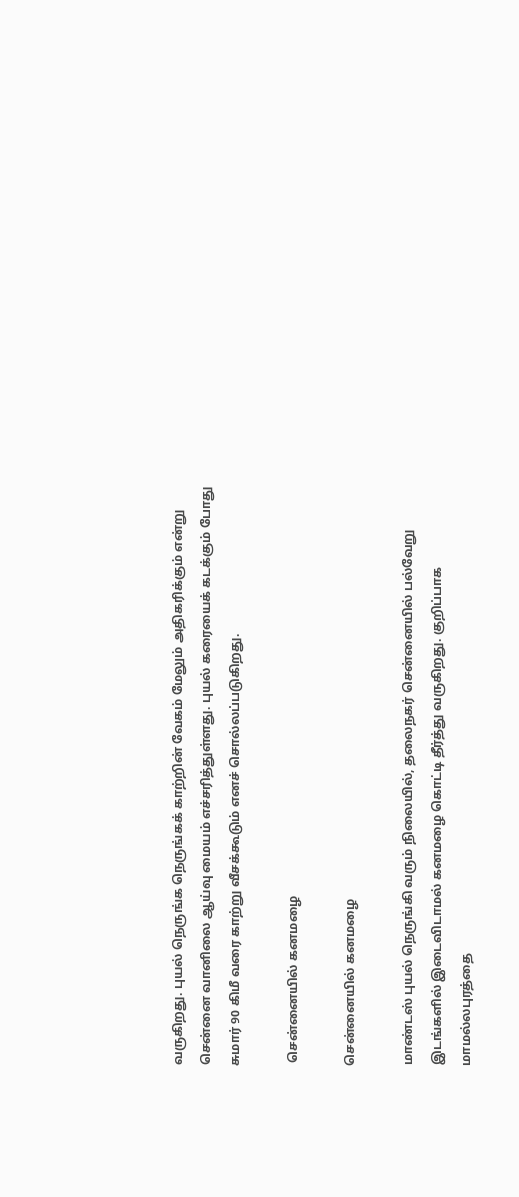வருகிறது. புயல் நெருங்க நெருங்கக் காற்றின் வேகம் மேலும் அதிகரிக்கும் என்று சென்னை வானிலை ஆய்வு மையம் எச்சரித்துள்ளது. புயல் கரையைக் கடக்கும் போது சுமார் 90 கிமீ வரை காற்று வீசக்கூடும் எனச் சொல்லப்படுகிறது.

 சென்னையில் கனமழை

சென்னையில் கனமழை

மாண்டஸ் புயல் நெருங்கி வரும் நிலையில், தலைநகர் சென்னையில் பல்வேறு இடங்களில் இடைவிடாமல் கனமழை கொட்டி தீர்த்து வருகிறது. குறிப்பாக மாமல்லபுரத்தை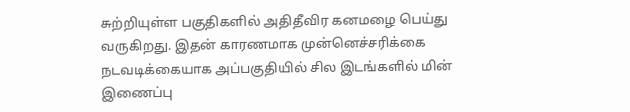சுற்றியுள்ள பகுதிகளில் அதிதீவிர கனமழை பெய்து வருகிறது. இதன் காரணமாக முன்னெச்சரிக்கை நடவடிக்கையாக அப்பகுதியில் சில இடங்களில் மின் இணைப்பு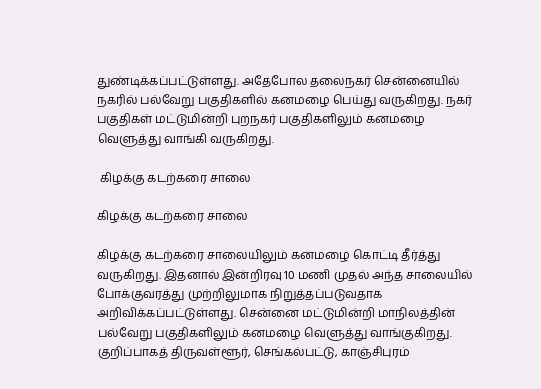துண்டிக்கப்பட்டுள்ளது. அதேபோல தலைநகர் சென்னையில் நகரில் பல்வேறு பகுதிகளில் கனமழை பெய்து வருகிறது. நகர் பகுதிகள் மட்டுமின்றி புறநகர் பகுதிகளிலும் கனமழை வெளுத்து வாங்கி வருகிறது.

 கிழக்கு கடற்கரை சாலை

கிழக்கு கடற்கரை சாலை

கிழக்கு கடற்கரை சாலையிலும் கனமழை கொட்டி தீர்த்து வருகிறது. இதனால் இன்றிரவு 10 மணி முதல் அந்த சாலையில் போக்குவரத்து முற்றிலுமாக நிறுத்தப்படுவதாக அறிவிக்கப்பட்டுள்ளது. சென்னை மட்டுமின்றி மாநிலத்தின் பல்வேறு பகுதிகளிலும் கனமழை வெளுத்து வாங்குகிறது. குறிப்பாகத் திருவள்ளூர், செங்கல்பட்டு, காஞ்சிபுரம்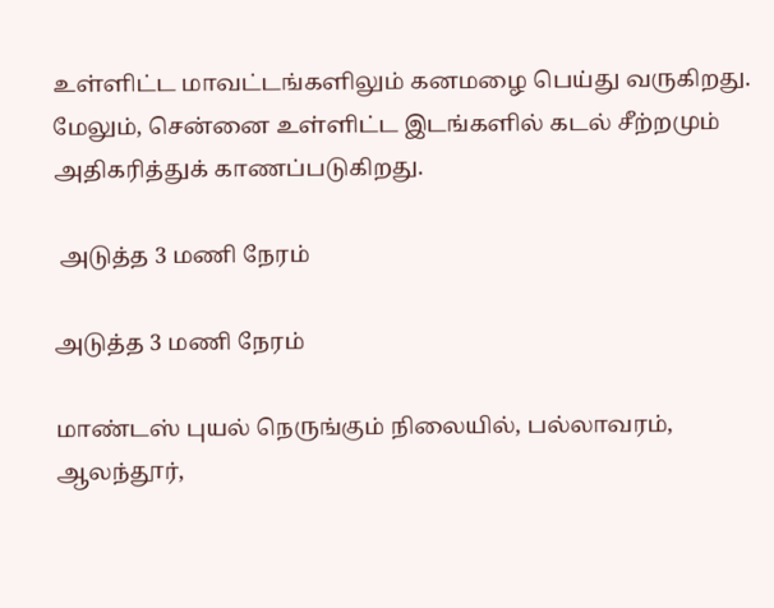உள்ளிட்ட மாவட்டங்களிலும் கனமழை பெய்து வருகிறது. மேலும், சென்னை உள்ளிட்ட இடங்களில் கடல் சீற்றமும் அதிகரித்துக் காணப்படுகிறது.

 அடுத்த 3 மணி நேரம்

அடுத்த 3 மணி நேரம்

மாண்டஸ் புயல் நெருங்கும் நிலையில், பல்லாவரம், ஆலந்தூர்,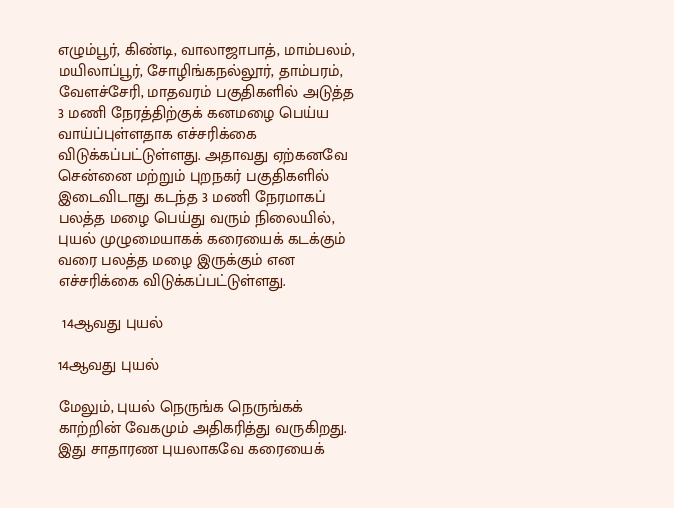எழும்பூர், கிண்டி, வாலாஜாபாத், மாம்பலம், மயிலாப்பூர், சோழிங்கநல்லூர், தாம்பரம், வேளச்சேரி, மாதவரம் பகுதிகளில் அடுத்த 3 மணி நேரத்திற்குக் கனமழை பெய்ய வாய்ப்புள்ளதாக எச்சரிக்கை விடுக்கப்பட்டுள்ளது. அதாவது ஏற்கனவே சென்னை மற்றும் புறநகர் பகுதிகளில் இடைவிடாது கடந்த 3 மணி நேரமாகப் பலத்த மழை பெய்து வரும் நிலையில், புயல் முழுமையாகக் கரையைக் கடக்கும் வரை பலத்த மழை இருக்கும் என எச்சரிக்கை விடுக்கப்பட்டுள்ளது.

 14ஆவது புயல்

14ஆவது புயல்

மேலும், புயல் நெருங்க நெருங்கக் காற்றின் வேகமும் அதிகரித்து வருகிறது. இது சாதாரண புயலாகவே கரையைக்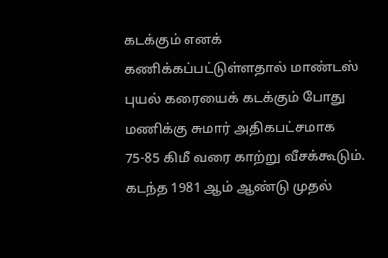கடக்கும் எனக் கணிக்கப்பட்டுள்ளதால் மாண்டஸ் புயல் கரையைக் கடக்கும் போது மணிக்கு சுமார் அதிகபட்சமாக 75-85 கிமீ வரை காற்று வீசக்கூடும். கடந்த 1981 ஆம் ஆண்டு முதல்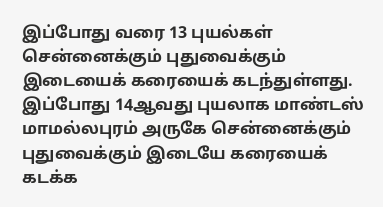இப்போது வரை 13 புயல்கள் சென்னைக்கும் புதுவைக்கும் இடையைக் கரையைக் கடந்துள்ளது. இப்போது 14ஆவது புயலாக மாண்டஸ் மாமல்லபுரம் அருகே சென்னைக்கும் புதுவைக்கும் இடையே கரையைக் கடக்க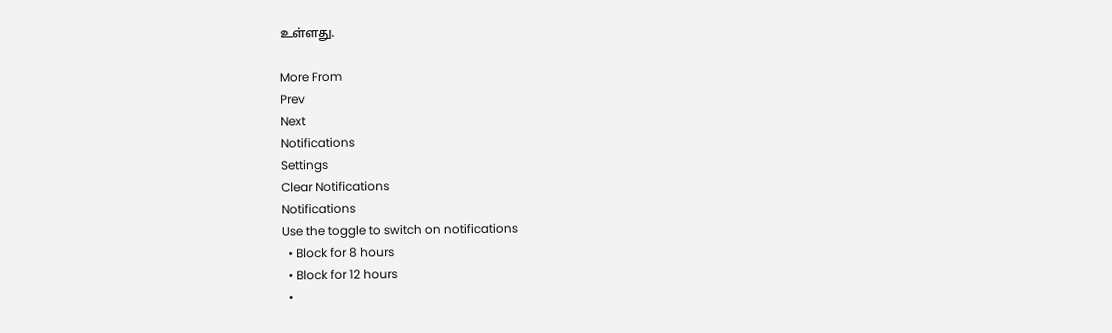உள்ளது.

More From
Prev
Next
Notifications
Settings
Clear Notifications
Notifications
Use the toggle to switch on notifications
  • Block for 8 hours
  • Block for 12 hours
  •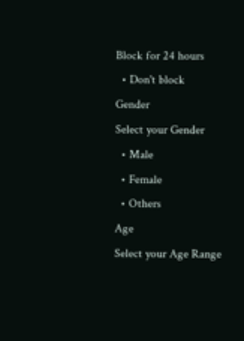Block for 24 hours
  • Don't block
Gender
Select your Gender
  • Male
  • Female
  • Others
Age
Select your Age Range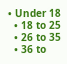• Under 18
  • 18 to 25
  • 26 to 35
  • 36 to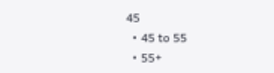45
  • 45 to 55
  • 55+